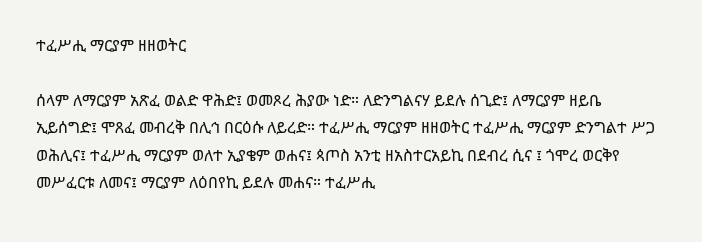ተፈሥሒ ማርያም ዘዘወትር

ሰላም ለማርያም አጽፈ ወልድ ዋሕድ፤ ወመጾረ ሕያው ነድ። ለድንግልናሃ ይደሉ ሰጊድ፤ ለማርያም ዘይቤ ኢይሰግድ፤ ሞጸፈ መብረቅ በሊኅ በርዕሱ ለይረድ። ተፈሥሒ ማርያም ዘዘወትር ተፈሥሒ ማርያም ድንግልተ ሥጋ ወሕሊና፤ ተፈሥሒ ማርያም ወለተ ኢያቄም ወሐና፤ ጳጦስ አንቲ ዘአስተርአይኪ በደብረ ሲና ፤ ጎሞረ ወርቅየ መሥፈርቱ ለመና፤ ማርያም ለዕበየኪ ይደሉ መሐና። ተፈሥሒ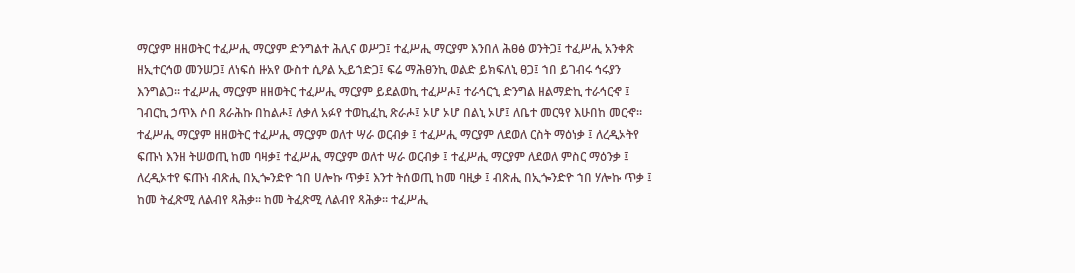ማርያም ዘዘወትር ተፈሥሒ ማርያም ድንግልተ ሕሊና ወሥጋ፤ ተፈሥሒ ማርያም እንበለ ሕፀፅ ወንትጋ፤ ተፈሥሒ አንቀጽ ዘኢተርኅወ መንሠጋ፤ ለነፍሰ ዙአየ ውስተ ሲዖል ኢይኀድጋ፤ ፍሬ ማሕፀንኪ ወልድ ይክፍለኒ ፀጋ፤ ኀበ ይገብሩ ኅሩያን እንግልጋ። ተፈሥሒ ማርያም ዘዘወትር ተፈሥሒ ማርያም ይደልወኪ ተፈሥሖ፤ ተራኅርኂ ድንግል ዘልማድኪ ተራኅርኆ ፤ ገብርኪ ኃጥእ ሶበ ጸራሕኩ በከልሖ፤ ለቃለ አፉየ ተወኪፈኪ ጽራሖ፤ ኦሆ ኦሆ በልኒ ኦሆ፤ ለቤተ መርዓየ እሁበከ መርኆ። ተፈሥሒ ማርያም ዘዘወትር ተፈሥሒ ማርያም ወለተ ሣራ ወርብቃ ፤ ተፈሥሒ ማርያም ለደወለ ርስት ማዕነቃ ፤ ለረዲኦትየ ፍጡነ እንዘ ትሠወጢ ከመ ባዛቃ፤ ተፈሥሒ ማርያም ወለተ ሣራ ወርብቃ ፤ ተፈሥሒ ማርያም ለደወለ ምስር ማዕንቃ ፤ ለረዲኦተየ ፍጡነ ብጽሒ በኢጐንድዮ ኀበ ሀሎኩ ጥቃ፤ እንተ ትሰወጢ ከመ ባዚቃ ፤ ብጽሒ በኢጐንድዮ ኀበ ሃሎኩ ጥቃ ፤ ከመ ትፈጽሚ ለልብየ ጻሕቃ፡፡ ከመ ትፈጽሚ ለልብየ ጻሕቃ። ተፈሥሒ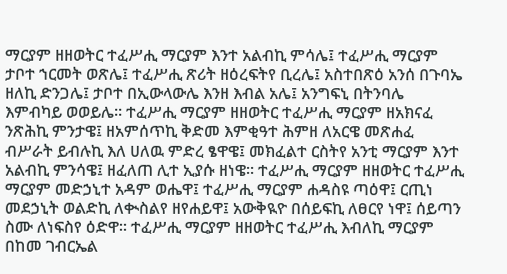ማርያም ዘዘወትር ተፈሥሒ ማርያም እንተ አልብኪ ምሳሌ፤ ተፈሥሒ ማርያም ታቦተ ኀርመት ወጽሌ፤ ተፈሥሒ ጽሪት ዘዕረፍትየ ቢረሌ፤ አስተበጽዕ አንሰ በጉባኤ ዘለኪ ድንጋሌ፤ ታቦተ በኢውላውሌ እንዘ እብል አሌ፤ አንግፍኒ በትንባሌ እምብካይ ወወይሌ። ተፈሥሒ ማርያም ዘዘወትር ተፈሥሒ ማርያም ዘአክናፈ ንጽሕኪ ምንታዌ፤ ዘአምሰጥኪ ቅድመ እምቂዓተ ሕምዘ ለአርዌ መጽሐፈ ብሥራት ይብሉኪ እለ ሀለዉ ምድረ ፄዋዌ፤ መክፈልተ ርስትየ አንቲ ማርያም እንተ አልብኪ ምንሳዌ፤ ዘፈለጠ ሊተ ኢያሱ ዘነዌ። ተፈሥሒ ማርያም ዘዘወትር ተፈሥሒ ማርያም መድኃኒተ አዳም ወሔዋ፤ ተፈሥሒ ማርያም ሐዳስዩ ጣዕዋ፤ ርጢነ መደኃኒት ወልድኪ ለቊስልየ ዘየሐይዋ፤ አውቅዪዮ በሰይፍኪ ለፀርየ ነዋ፤ ሰይጣን ስሙ ለነፍስየ ዕድዋ። ተፈሥሒ ማርያም ዘዘወትር ተፈሥሒ እብለኪ ማርያም በከመ ገብርኤል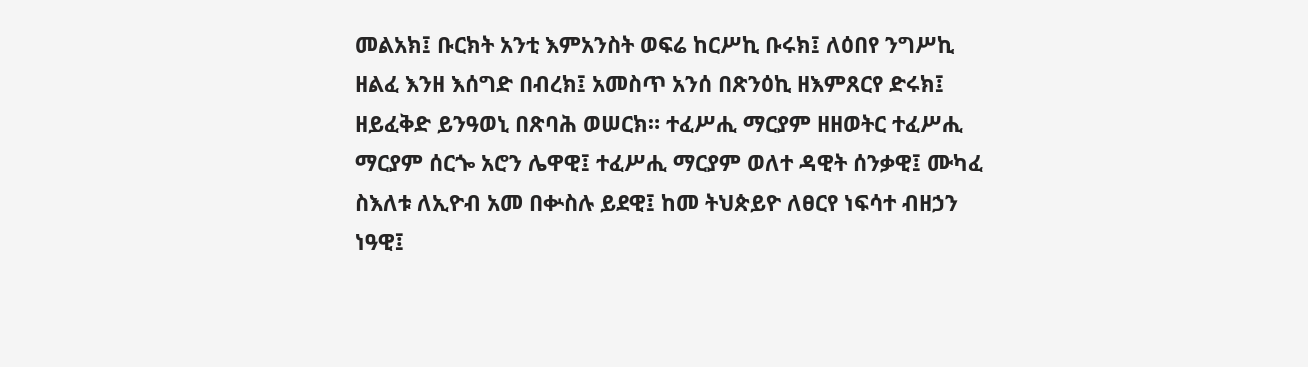መልአክ፤ ቡርክት አንቲ እምአንስት ወፍሬ ከርሥኪ ቡሩክ፤ ለዕበየ ንግሥኪ ዘልፈ እንዘ እሰግድ በብረክ፤ አመስጥ አንሰ በጽንዕኪ ዘእምጸርየ ድሩክ፤ ዘይፈቅድ ይንዓወኒ በጽባሕ ወሠርክ። ተፈሥሒ ማርያም ዘዘወትር ተፈሥሒ ማርያም ሰርጐ አሮን ሌዋዊ፤ ተፈሥሒ ማርያም ወለተ ዳዊት ሰንቃዊ፤ ሙካፈ ስእለቱ ለኢዮብ አመ በቍስሉ ይደዊ፤ ከመ ትህጵይዮ ለፀርየ ነፍሳተ ብዘኃን ነዓዊ፤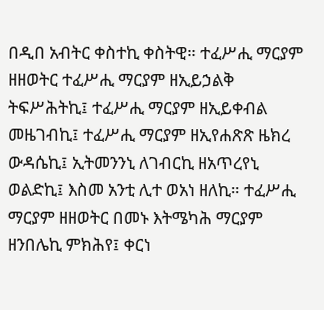በዲበ አብትር ቀስተኪ ቀስትዊ። ተፈሥሒ ማርያም ዘዘወትር ተፈሥሒ ማርያም ዘኢይኃልቅ ትፍሥሕትኪ፤ ተፈሥሒ ማርያም ዘኢይቀብል መዜገብኪ፤ ተፈሥሒ ማርያም ዘኢየሐጽጽ ዜክረ ውዳሴኪ፤ ኢትመንንኒ ለገብርኪ ዘአጥረየኒ ወልድኪ፤ እስመ አንቲ ሊተ ወአነ ዘለኪ። ተፈሥሒ ማርያም ዘዘወትር በመኑ እትሜካሕ ማርያም ዘንበሌኪ ምክሕየ፤ ቀርነ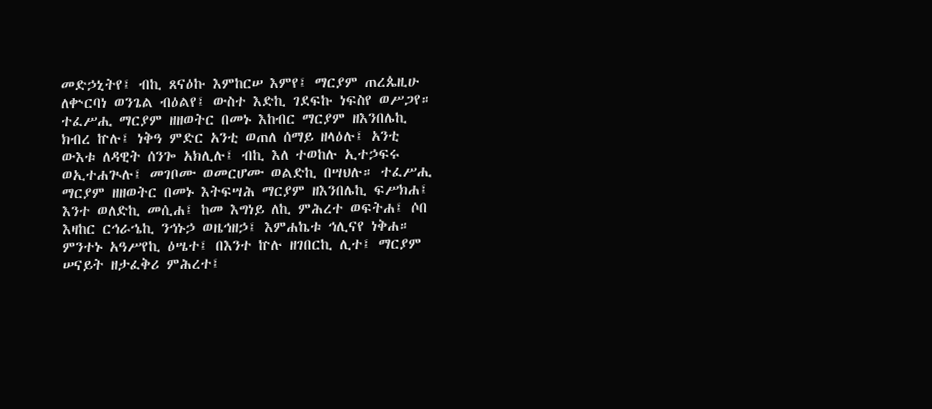መድኃኒትየ፤ ብኪ ጸናዕኩ እምከርሠ እምየ፤ ማርያም ጠረጴዚሁ ለቍርባነ ወንጌል ብዕልየ፤ ውስተ እድኪ ገደፍኩ ነፍስየ ወሥጋየ። ተፈሥሒ ማርያም ዘዘወትር በመኑ እከብር ማርያም ዘእንበሌኪ ክብረ ኵሉ፤ ነቅዓ ምድር አንቲ ወጠለ ሰማይ ዘላዕሉ፤ አንቲ ውእቱ ለዳዊት ሰንጐ አክሊሉ፤ ብኪ እለ ተወከሉ ኢተኃፍሩ ወኢተሐጒሉ፤ መገቦሙ ወመርሆሙ ወልድኪ በሣህሉ። ተፈሥሒ ማርያም ዘዘወትር በመኑ እትፍሣሕ ማርያም ዘእንበሌኪ ፍሥክሐ፤ እንተ ወለድኪ መሲሐ፤ ከመ እግነይ ለኪ ምሕረተ ወፍትሐ፤ ሶበ እዛከር ርኅራኄኪ ንኅኑኃ ወዜኅዘኃ፤ እምሐኬቱ ኅሊናየ ነቅሐ። ምንተኑ አዓሥየኪ ዕሤተ፤ በእንተ ኵሉ ዘገበርኪ ሊተ፤ ማርያም ሠናይት ዘታፈቅሪ ምሕረተ፤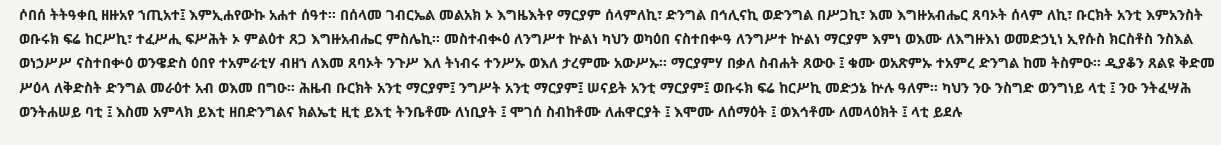ሶበሰ ትትዓቀቢ ዘዙአየ ኀጢአተ፤ እምኢሐየውኩ አሐተ ሰዓተ። በሰላመ ገብርኤል መልአክ ኦ እግዜእትየ ማርያም ሰላምለኪ፣ ድንግል በኅሊናኪ ወድንግል በሥጋኪ፣ እመ እግዙአብሔር ጸባኦት ሰላም ለኪ፣ ቡርክት አንቲ እምአንስት ወቡሩክ ፍሬ ከርሥኪ፣ ተፈሥሒ ፍሥሕት ኦ ምልዕተ ጸጋ እግዙአብሔር ምስሌኪ። መስተብቊዕ ለንግሥተ ኵልነ ካህን ወካዕበ ናስተበቍዓ ለንግሥተ ኵልነ ማርያም እምነ ወእሙ ለእግዙእነ ወመድኃኒነ ኢየሱስ ክርስቶስ ንስእል ወነኃሥሥ ናስተበቍዕ ወንዌድስ ዕበየ ተአምራቲሃ ብዘኀ ለእመ ጸባኦት ንጉሥ እለ ትነብሩ ተንሥኡ ወእለ ታረምሙ አውሥኡ። ማርያምሃ በቃለ ስብሐት ጸውዑ ፤ ቁሙ ወአጽምኡ ተአምረ ድንግል ከመ ትስምዑ። ዲያቆን ጸልዩ ቅድመ ሥዕላ ለቅድስት ድንግል መራዕተ አብ ወእመ በግዑ። ሕዜብ ቡርክት አንቲ ማርያም፤ ንግሥት አንቲ ማርያም፤ ሠናይት አንቲ ማርያም፤ ወቡሩክ ፍሬ ከርሥኪ መድኃኔ ኵሉ ዓለም። ካህን ንዑ ንስግድ ወንግነይ ላቲ ፤ ንዑ ንትፈሣሕ ወንትሐሠይ ባቲ ፤ እስመ አምላክ ይእቲ ዘበድንግልና ክልኤቲ ዚቲ ይእቲ ትንቤቶሙ ለነቢያት ፤ ሞገሰ ስብከቶሙ ለሐዋርያት ፤ እሞሙ ለሰማዕት ፤ ወእኅቶሙ ለመላዕክት ፤ ላቲ ይደሉ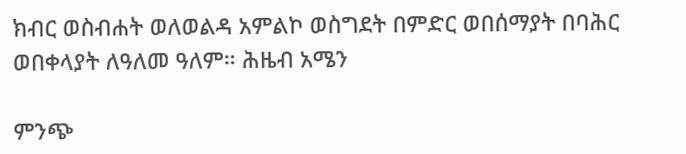ክብር ወስብሐት ወለወልዳ አምልኮ ወስግደት በምድር ወበሰማያት በባሕር ወበቀላያት ለዓለመ ዓለም። ሕዜብ አሜን

ምንጭ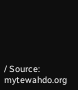/ Source: mytewahdo.org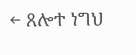← ጸሎተ ነግህ